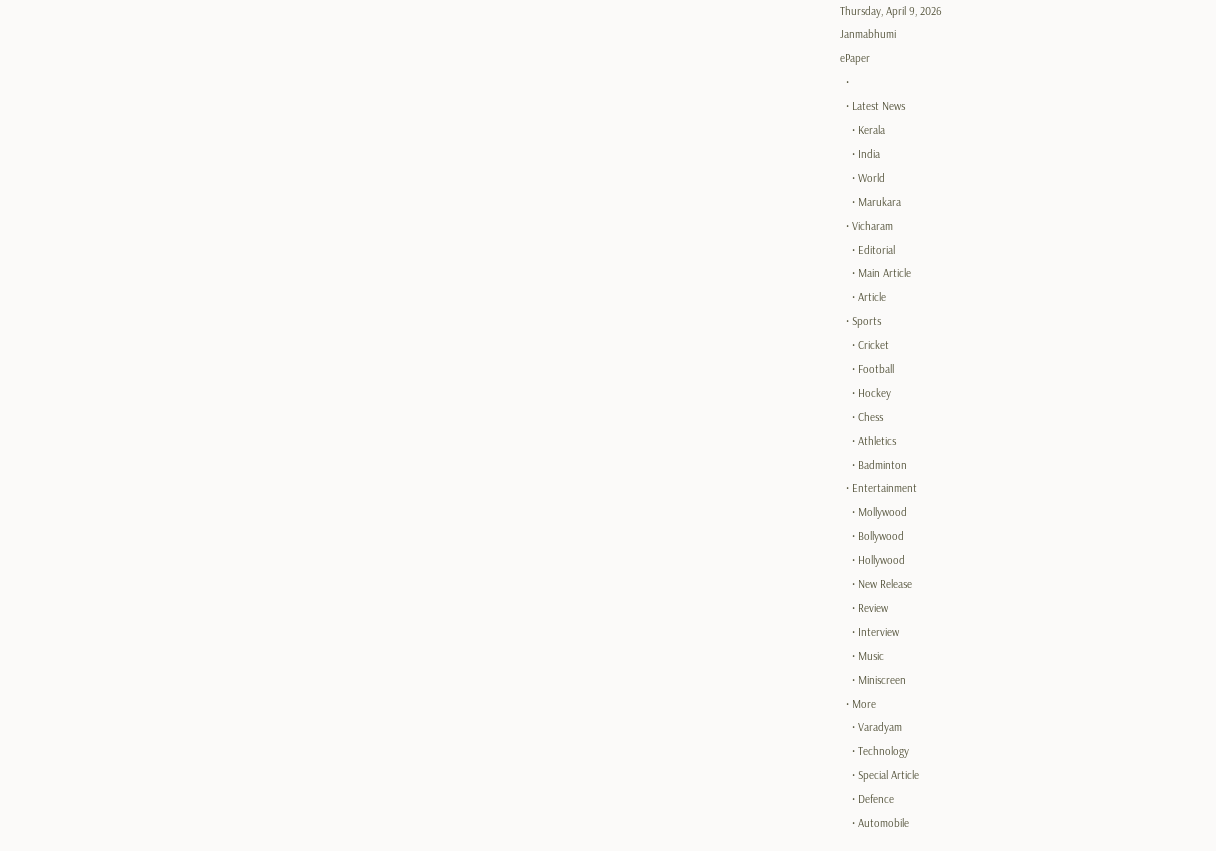Thursday, April 9, 2026
Janmabhumi
ePaper
  •
  • Latest News
    • Kerala
    • India
    • World
    • Marukara
  • Vicharam
    • Editorial
    • Main Article
    • Article
  • Sports
    • Cricket
    • Football
    • Hockey
    • Chess
    • Athletics
    • Badminton
  • Entertainment
    • Mollywood
    • Bollywood
    • Hollywood
    • New Release
    • Review
    • Interview
    • Music
    • Miniscreen
  • More
    • Varadyam
    • Technology
    • Special Article
    • Defence
    • Automobile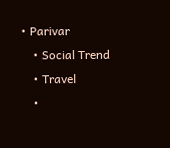• Parivar
    • Social Trend
    • Travel
    •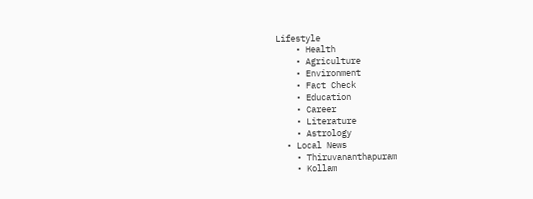Lifestyle
    • Health
    • Agriculture
    • Environment
    • Fact Check
    • Education
    • Career
    • Literature
    • Astrology
  • Local News
    • Thiruvananthapuram
    • Kollam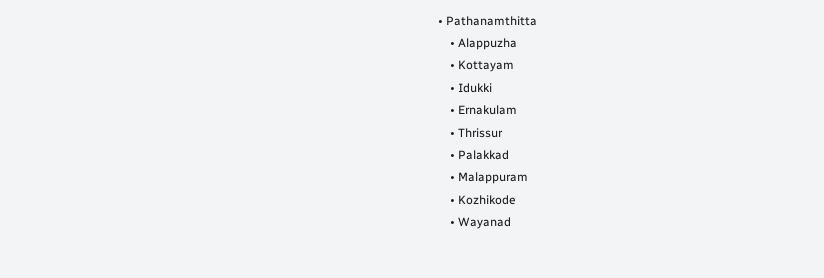• Pathanamthitta
    • Alappuzha
    • Kottayam
    • Idukki
    • Ernakulam
    • Thrissur
    • Palakkad
    • Malappuram
    • Kozhikode
    • Wayanad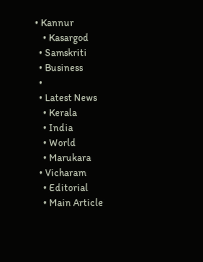• Kannur
    • Kasargod
  • Samskriti
  • Business
  •
  • Latest News
    • Kerala
    • India
    • World
    • Marukara
  • Vicharam
    • Editorial
    • Main Article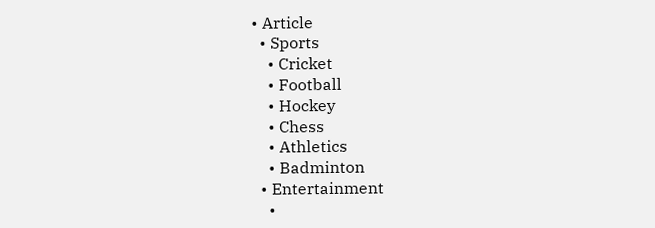• Article
  • Sports
    • Cricket
    • Football
    • Hockey
    • Chess
    • Athletics
    • Badminton
  • Entertainment
    •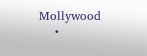Mollywood
    •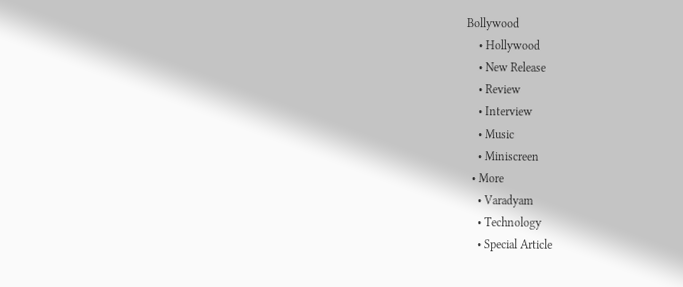Bollywood
    • Hollywood
    • New Release
    • Review
    • Interview
    • Music
    • Miniscreen
  • More
    • Varadyam
    • Technology
    • Special Article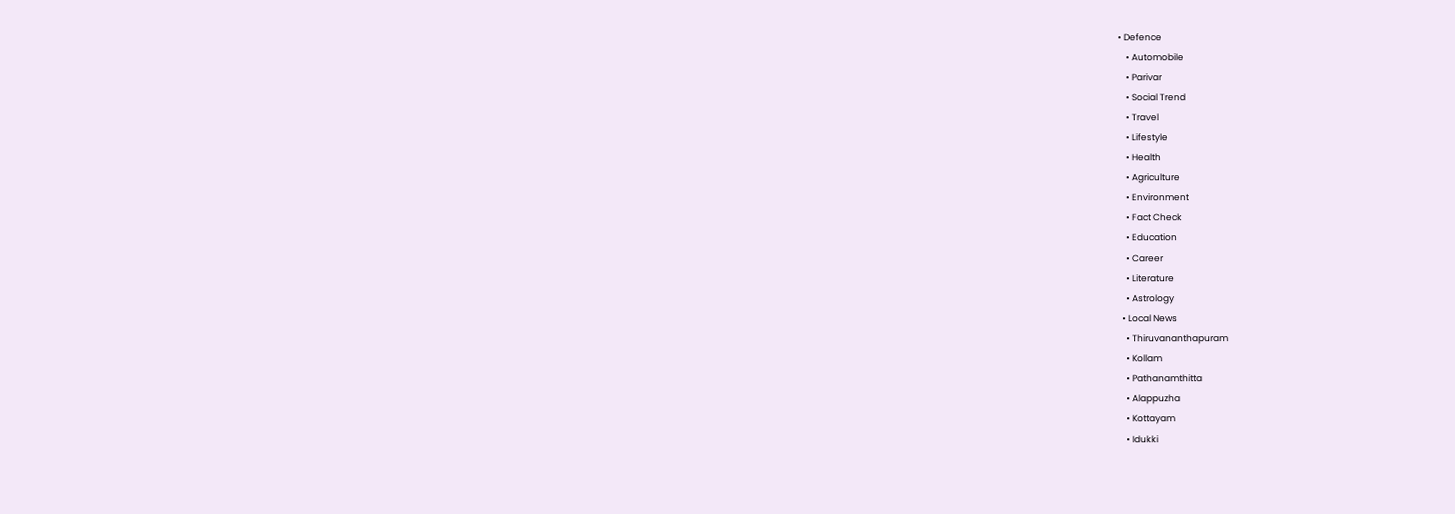• Defence
    • Automobile
    • Parivar
    • Social Trend
    • Travel
    • Lifestyle
    • Health
    • Agriculture
    • Environment
    • Fact Check
    • Education
    • Career
    • Literature
    • Astrology
  • Local News
    • Thiruvananthapuram
    • Kollam
    • Pathanamthitta
    • Alappuzha
    • Kottayam
    • Idukki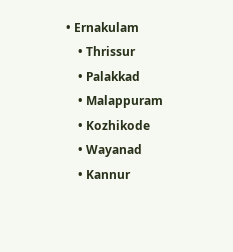• Ernakulam
    • Thrissur
    • Palakkad
    • Malappuram
    • Kozhikode
    • Wayanad
    • Kannur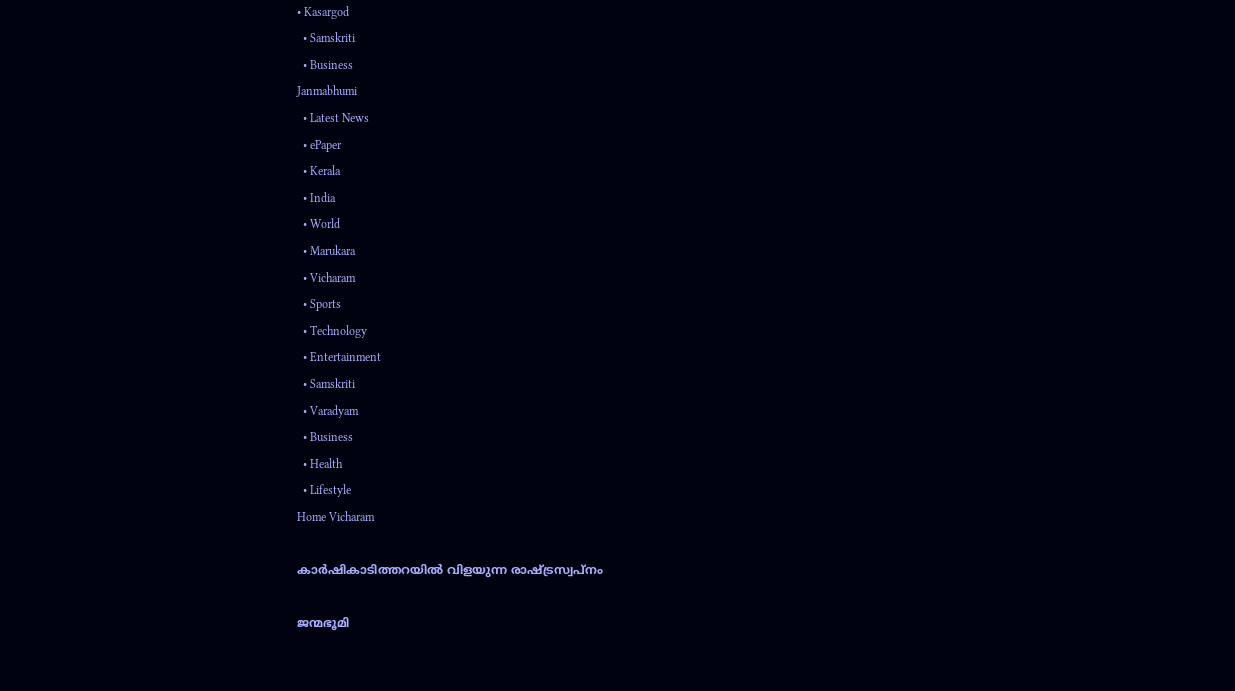• Kasargod
  • Samskriti
  • Business
Janmabhumi
  • Latest News
  • ePaper
  • Kerala
  • India
  • World
  • Marukara
  • Vicharam
  • Sports
  • Technology
  • Entertainment
  • Samskriti
  • Varadyam
  • Business
  • Health
  • Lifestyle
Home Vicharam

കാർഷികാടിത്തറയിൽ വിളയുന്ന രാഷ്‌ട്രസ്വപ്നം

ജന്മഭൂമി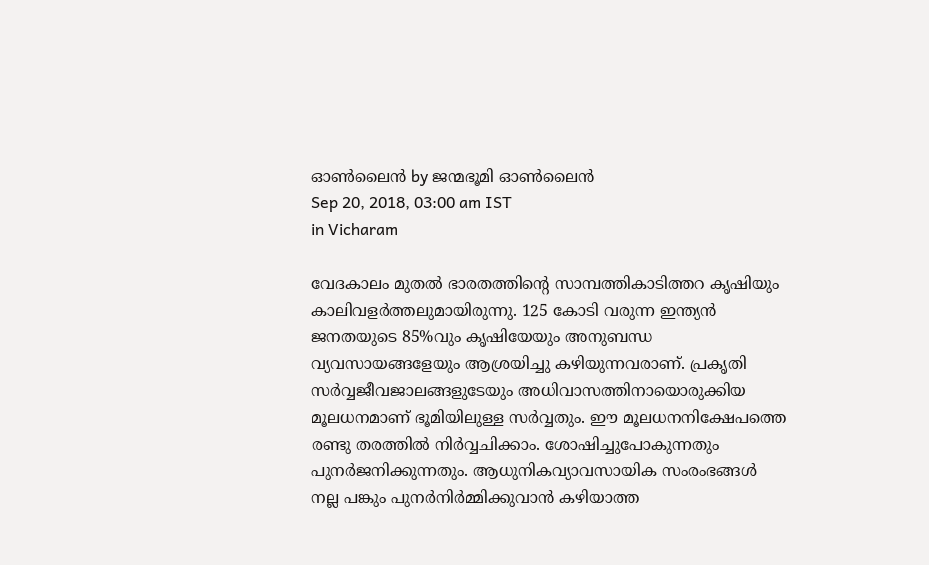ഓണ്‍ലൈന്‍ by ജന്മഭൂമി ഓണ്‍ലൈന്‍
Sep 20, 2018, 03:00 am IST
in Vicharam

വേദകാലം മുതല്‍ ഭാരതത്തിന്റെ സാമ്പത്തികാടിത്തറ കൃഷിയും കാലിവളര്‍ത്തലുമായിരുന്നു. 125 കോടി വരുന്ന ഇന്ത്യന്‍ ജനതയുടെ 85%വും കൃഷിയേയും അനുബന്ധ വ്യവസായങ്ങളേയും ആശ്രയിച്ചു കഴിയുന്നവരാണ്. പ്രകൃതി സര്‍വ്വജീവജാലങ്ങളുടേയും അധിവാസത്തിനായൊരുക്കിയ മൂലധനമാണ് ഭൂമിയിലുള്ള സര്‍വ്വതും. ഈ മൂലധനനിക്ഷേപത്തെ രണ്ടു തരത്തില്‍ നിര്‍വ്വചിക്കാം. ശോഷിച്ചുപോകുന്നതും പുനര്‍ജനിക്കുന്നതും. ആധുനികവ്യാവസായിക സംരംഭങ്ങള്‍ നല്ല പങ്കും പുനര്‍നിര്‍മ്മിക്കുവാന്‍ കഴിയാത്ത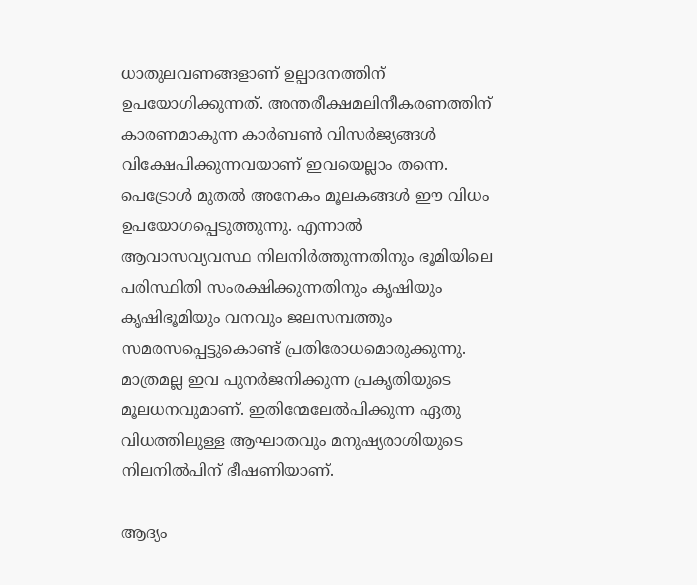ധാതുലവണങ്ങളാണ് ഉല്പാദനത്തിന് ഉപയോഗിക്കുന്നത്. അന്തരീക്ഷമലിനീകരണത്തിന് കാരണമാകുന്ന കാര്‍ബണ്‍ വിസര്‍ജ്യങ്ങള്‍ വിക്ഷേപിക്കുന്നവയാണ് ഇവയെല്ലാം തന്നെ. പെട്രോള്‍ മുതല്‍ അനേകം മൂലകങ്ങള്‍ ഈ വിധം ഉപയോഗപ്പെടുത്തുന്നു. എന്നാല്‍ ആവാസവ്യവസ്ഥ നിലനിര്‍ത്തുന്നതിനും ഭൂമിയിലെ പരിസ്ഥിതി സംരക്ഷിക്കുന്നതിനും കൃഷിയും കൃഷിഭൂമിയും വനവും ജലസമ്പത്തും സമരസപ്പെട്ടുകൊണ്ട് പ്രതിരോധമൊരുക്കുന്നു. മാത്രമല്ല ഇവ പുനര്‍ജനിക്കുന്ന പ്രകൃതിയുടെ മൂലധനവുമാണ്. ഇതിന്മേലേല്‍പിക്കുന്ന ഏതു വിധത്തിലുള്ള ആഘാതവും മനുഷ്യരാശിയുടെ നിലനില്‍പിന് ഭീഷണിയാണ്.

ആദ്യം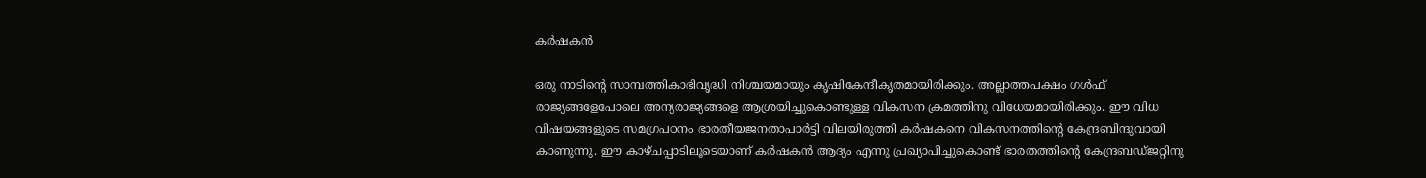കര്‍ഷകന്‍

ഒരു നാടിന്റെ സാമ്പത്തികാഭിവൃദ്ധി നിശ്ചയമായും കൃഷികേന്ദീകൃതമായിരിക്കും. അല്ലാത്തപക്ഷം ഗള്‍ഫ് രാജ്യങ്ങളേപോലെ അന്യരാജ്യങ്ങളെ ആശ്രയിച്ചുകൊണ്ടുള്ള വികസന ക്രമത്തിനു വിധേയമായിരിക്കും. ഈ വിധ വിഷയങ്ങളുടെ സമഗ്രപഠനം ഭാരതീയജനതാപാര്‍ട്ടി വിലയിരുത്തി കര്‍ഷകനെ വികസനത്തിന്റെ കേന്ദ്രബിന്ദുവായി കാണുന്നു. ഈ കാഴ്ചപ്പാടിലൂടെയാണ് കര്‍ഷകന്‍ ആദ്യം എന്നു പ്രഖ്യാപിച്ചുകൊണ്ട് ഭാരതത്തിന്റെ കേന്ദ്രബഡ്ജറ്റിനു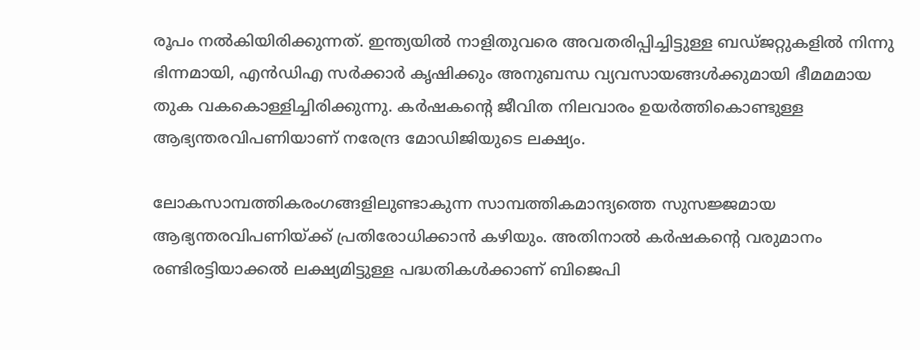രൂപം നല്‍കിയിരിക്കുന്നത്. ഇന്ത്യയില്‍ നാളിതുവരെ അവതരിപ്പിച്ചിട്ടുള്ള ബഡ്ജറ്റുകളില്‍ നിന്നു ഭിന്നമായി, എന്‍ഡിഎ സര്‍ക്കാര്‍ കൃഷിക്കും അനുബന്ധ വ്യവസായങ്ങള്‍ക്കുമായി ഭീമമമായ തുക വകകൊള്ളിച്ചിരിക്കുന്നു. കര്‍ഷകന്റെ ജീവിത നിലവാരം ഉയര്‍ത്തികൊണ്ടുള്ള ആഭ്യന്തരവിപണിയാണ് നരേന്ദ്ര മോഡിജിയുടെ ലക്ഷ്യം.

ലോകസാമ്പത്തികരംഗങ്ങളിലുണ്ടാകുന്ന സാമ്പത്തികമാന്ദ്യത്തെ സുസജ്ജമായ ആഭ്യന്തരവിപണിയ്‌ക്ക് പ്രതിരോധിക്കാന്‍ കഴിയും. അതിനാല്‍ കര്‍ഷകന്റെ വരുമാനം രണ്ടിരട്ടിയാക്കല്‍ ലക്ഷ്യമിട്ടുള്ള പദ്ധതികള്‍ക്കാണ് ബിജെപി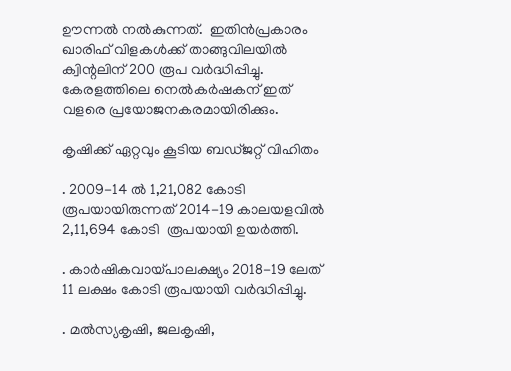ഊന്നല്‍ നല്‍കുന്നത്.  ഇതിന്‍പ്രകാരം ഖാരിഫ് വിളകള്‍ക്ക് താങ്ങുവിലയില്‍ ക്വിന്റലിന് 200 രൂപ വര്‍ദ്ധിപ്പിച്ചു. കേരളത്തിലെ നെല്‍കര്‍ഷകന് ഇത് വളരെ പ്രയോജനകരമായിരിക്കും.

കൃഷിക്ക് ഏറ്റവും കൂടിയ ബഡ്ജറ്റ് വിഹിതം

. 2009-14 ല്‍ 1,21,082 കോടി രൂപയായിരുന്നത് 2014-19 കാലയളവില്‍ 2,11,694 കോടി  രൂപയായി ഉയര്‍ത്തി.

. കാര്‍ഷികവായ്‌പാലക്ഷ്യം 2018-19 ലേത് 11 ലക്ഷം കോടി രൂപയായി വര്‍ദ്ധിപ്പിച്ചു.

. മല്‍സ്യകൃഷി, ജലകൃഷി,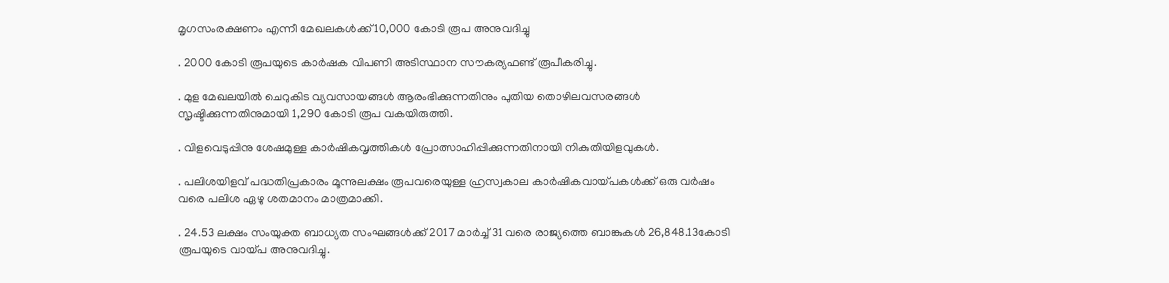മൃഗസംരക്ഷണം എന്നീ മേഖലകള്‍ക്ക് 10,000 കോടി രൂപ അനുവദിച്ചു

. 2000 കോടി രൂപയുടെ കാര്‍ഷക വിപണി അടിസ്ഥാന സൗകര്യഫണ്ട് രൂപീകരിച്ചു.

. മുള മേഖലയില്‍ ചെറുകിട വ്യവസായങ്ങള്‍ ആരംഭിക്കുന്നതിനും പുതിയ തൊഴിലവസരങ്ങള്‍ സൃഷ്ടിക്കുന്നതിനുമായി 1,290 കോടി രൂപ വകയിരുത്തി.

. വിളവെടുപ്പിനു ശേഷമുള്ള കാര്‍ഷികവൃത്തികള്‍ പ്രോത്സാഹിപ്പിക്കുന്നതിനായി നികുതിയിളവുകള്‍.

. പലിശയിളവ് പദ്ധതിപ്രകാരം മൂന്നുലക്ഷം രൂപവരെയുള്ള ഹ്രസ്വകാല കാര്‍ഷികവായ്‌പകള്‍ക്ക് ഒരു വര്‍ഷം വരെ പലിശ ഏഴു ശതമാനം മാത്രമാക്കി.

. 24.53 ലക്ഷം സംയുക്ത ബാധ്യത സംഘങ്ങള്‍ക്ക് 2017 മാര്‍ച്ച് 31 വരെ രാജ്യത്തെ ബാങ്കുകള്‍ 26,848.13കോടി രൂപയുടെ വായ്‌പ അനുവദിച്ചു.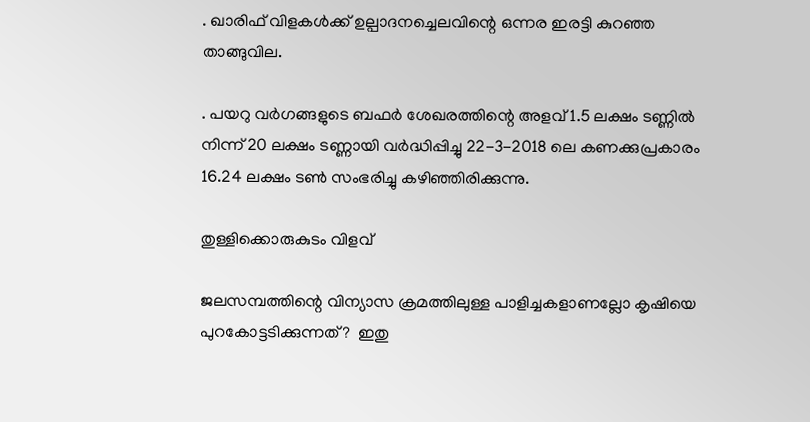. ഖാരിഫ് വിളകള്‍ക്ക് ഉല്പാദനച്ചെലവിന്റെ ഒന്നര ഇരട്ടി കുറഞ്ഞ താങ്ങുവില.

. പയറു വര്‍ഗങ്ങളുടെ ബഫര്‍ ശേഖരത്തിന്റെ അളവ് 1.5 ലക്ഷം ടണ്ണില്‍ നിന്ന് 20 ലക്ഷം ടണ്ണായി വര്‍ദ്ധിപ്പിച്ചു 22-3-2018 ലെ കണക്കുപ്രകാരം 16.24 ലക്ഷം ടണ്‍ സംഭരിച്ചു കഴിഞ്ഞിരിക്കുന്നു.

തുള്ളിക്കൊരുകുടം വിളവ്

ജലസമ്പത്തിന്റെ വിന്യാസ ക്രമത്തിലുള്ള പാളിച്ചകളാണല്ലോ കൃഷിയെ പുറകോട്ടടിക്കുന്നത്?  ഇതു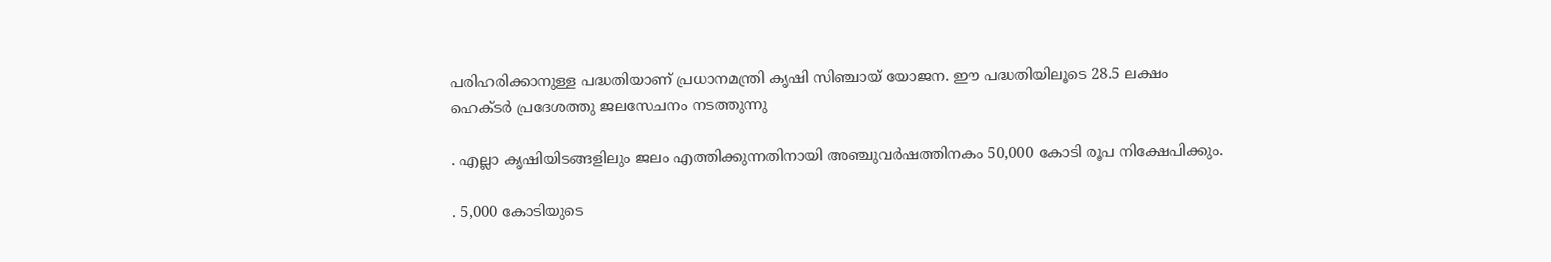പരിഹരിക്കാനുള്ള പദ്ധതിയാണ് പ്രധാനമന്ത്രി കൃഷി സിഞ്ചായ് യോജന. ഈ പദ്ധതിയിലൂടെ 28.5 ലക്ഷം ഹെക്ടര്‍ പ്രദേശത്തു ജലസേചനം നടത്തുന്നു

. എല്ലാ കൃഷിയിടങ്ങളിലും ജലം എത്തിക്കുന്നതിനായി അഞ്ചുവര്‍ഷത്തിനകം 50,000 കോടി രൂപ നിക്ഷേപിക്കും.

. 5,000 കോടിയുടെ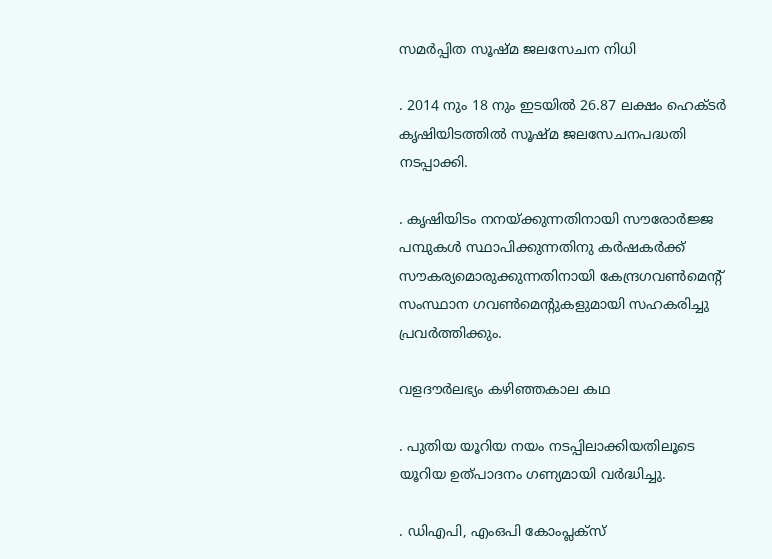സമര്‍പ്പിത സൂഷ്മ ജലസേചന നിധി

. 2014 നും 18 നും ഇടയില്‍ 26.87 ലക്ഷം ഹെക്ടര്‍ കൃഷിയിടത്തില്‍ സൂഷ്മ ജലസേചനപദ്ധതി നടപ്പാക്കി.

. കൃഷിയിടം നനയ്‌ക്കുന്നതിനായി സൗരോര്‍ജ്ജ പമ്പുകള്‍ സ്ഥാപിക്കുന്നതിനു കര്‍ഷകര്‍ക്ക് സൗകര്യമൊരുക്കുന്നതിനായി കേന്ദ്രഗവണ്‍മെന്റ് സംസ്ഥാന ഗവണ്‍മെന്റുകളുമായി സഹകരിച്ചു പ്രവര്‍ത്തിക്കും.

വളദൗര്‍ലഭ്യം കഴിഞ്ഞകാല കഥ

. പുതിയ യൂറിയ നയം നടപ്പിലാക്കിയതിലൂടെ യൂറിയ ഉത്പാദനം ഗണ്യമായി വര്‍ദ്ധിച്ചു.

. ഡിഎപി, എംഒപി കോംപ്ലക്‌സ്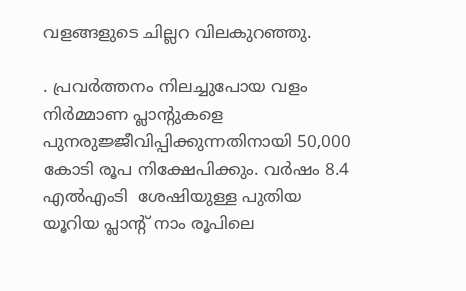വളങ്ങളുടെ ചില്ലറ വിലകുറഞ്ഞു.

. പ്രവര്‍ത്തനം നിലച്ചുപോയ വളം നിര്‍മ്മാണ പ്ലാന്റുകളെ പുനരുജ്ജീവിപ്പിക്കുന്നതിനായി 50,000 കോടി രൂപ നിക്ഷേപിക്കും. വര്‍ഷം 8.4 എല്‍എംടി  ശേഷിയുള്ള പുതിയ യൂറിയ പ്ലാന്റ് നാം രൂപിലെ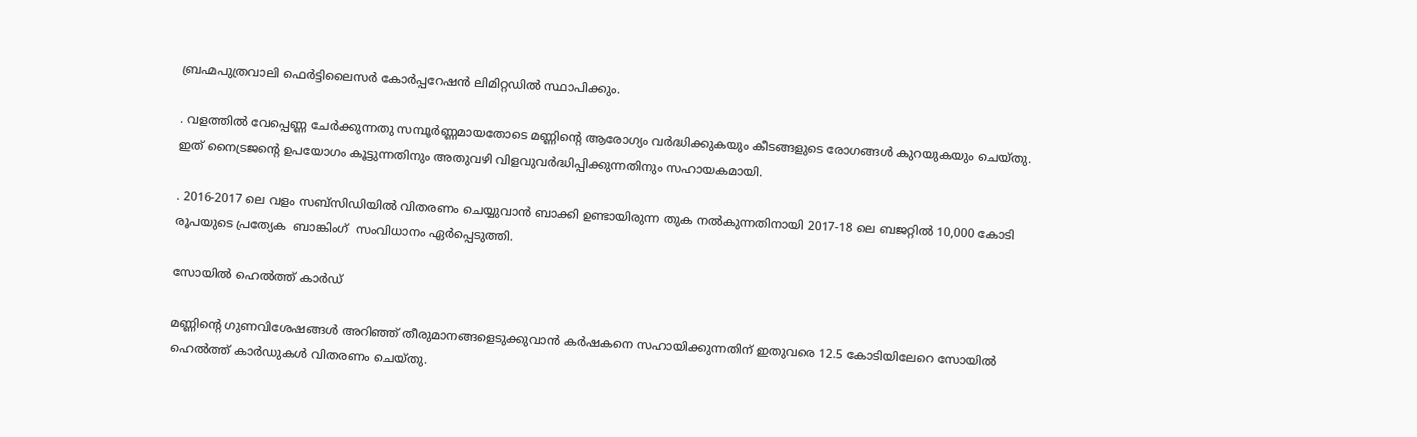ബ്രഹ്മപുത്രവാലി ഫെര്‍ട്ടിലൈസര്‍ കോര്‍പ്പറേഷന്‍ ലിമിറ്റഡില്‍ സ്ഥാപിക്കും.

. വളത്തില്‍ വേപ്പെണ്ണ ചേര്‍ക്കുന്നതു സമ്പൂര്‍ണ്ണമായതോടെ മണ്ണിന്റെ ആരോഗ്യം വര്‍ദ്ധിക്കുകയും കീടങ്ങളുടെ രോഗങ്ങള്‍ കുറയുകയും ചെയ്തു. ഇത് നൈട്രജന്റെ ഉപയോഗം കൂട്ടുന്നതിനും അതുവഴി വിളവുവര്‍ദ്ധിപ്പിക്കുന്നതിനും സഹായകമായി.

. 2016-2017 ലെ വളം സബ്‌സിഡിയില്‍ വിതരണം ചെയ്യുവാന്‍ ബാക്കി ഉണ്ടായിരുന്ന തുക നല്‍കുന്നതിനായി 2017-18 ലെ ബജറ്റില്‍ 10,000 കോടി രൂപയുടെ പ്രത്യേക  ബാങ്കിംഗ്  സംവിധാനം ഏര്‍പ്പെടുത്തി.

സോയില്‍ ഹെല്‍ത്ത് കാര്‍ഡ്

മണ്ണിന്റെ ഗുണവിശേഷങ്ങള്‍ അറിഞ്ഞ് തീരുമാനങ്ങളെടുക്കുവാന്‍ കര്‍ഷകനെ സഹായിക്കുന്നതിന് ഇതുവരെ 12.5 കോടിയിലേറെ സോയില്‍ ഹെല്‍ത്ത് കാര്‍ഡുകള്‍ വിതരണം ചെയ്തു.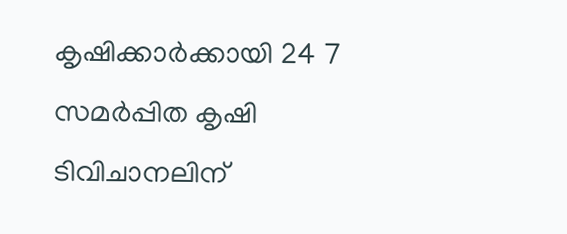കൃഷിക്കാര്‍ക്കായി 24 7 സമര്‍പ്പിത കൃഷി ടിവിചാനലിന്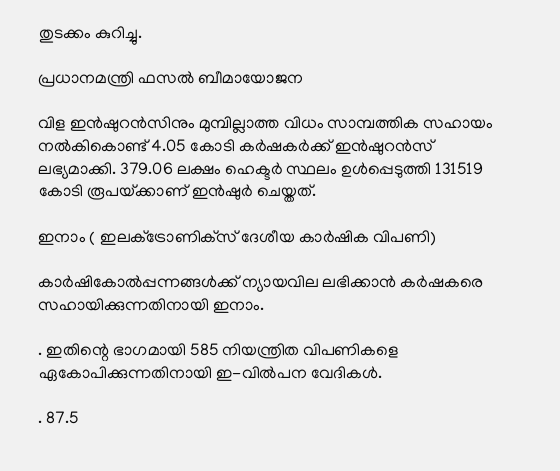തുടക്കം കുറിച്ചു.

പ്രധാനമന്ത്രി ഫസല്‍ ബീമായോജന

വിള ഇന്‍ഷുറന്‍സിനും മുമ്പില്ലാത്ത വിധം സാമ്പത്തിക സഹായം നല്‍കികൊണ്ട് 4.05 കോടി കര്‍ഷകര്‍ക്ക് ഇന്‍ഷുറന്‍സ് ലഭ്യമാക്കി. 379.06 ലക്ഷം ഹെക്ടര്‍ സ്ഥലം ഉള്‍പ്പെടുത്തി 131519 കോടി രൂപയ്‌ക്കാണ് ഇന്‍ഷുര്‍ ചെയ്തത്.

ഇനാം ( ഇലക്‌ട്രോണിക്‌സ് ദേശീയ കാര്‍ഷിക വിപണി)

കാര്‍ഷികോല്‍പ്പന്നങ്ങള്‍ക്ക് ന്യായവില ലഭിക്കാന്‍ കര്‍ഷകരെ സഹായിക്കുന്നതിനായി ഇനാം.

. ഇതിന്റെ ഭാഗമായി 585 നിയന്ത്രിത വിപണികളെ ഏകോപിക്കുന്നതിനായി ഇ-വില്‍പന വേദികള്‍.

. 87.5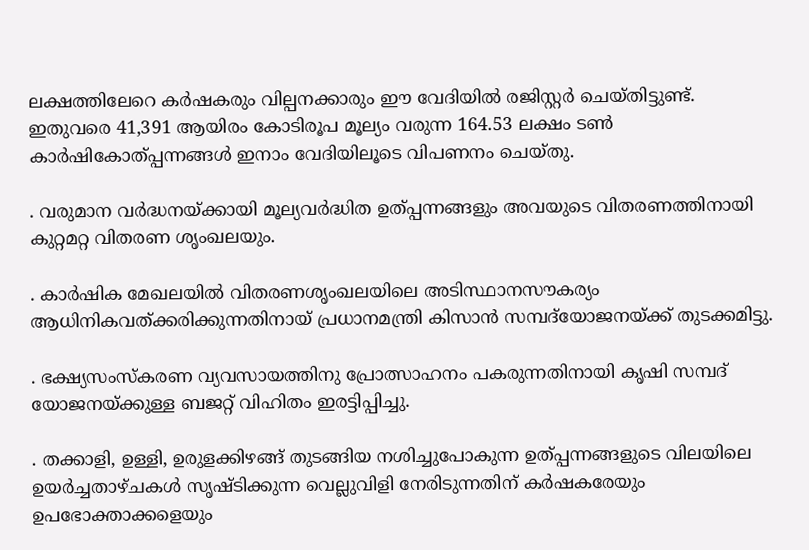ലക്ഷത്തിലേറെ കര്‍ഷകരും വില്പനക്കാരും ഈ വേദിയില്‍ രജിസ്റ്റര്‍ ചെയ്തിട്ടുണ്ട്. ഇതുവരെ 41,391 ആയിരം കോടിരൂപ മൂല്യം വരുന്ന 164.53 ലക്ഷം ടണ്‍ കാര്‍ഷികോത്പ്പന്നങ്ങള്‍ ഇനാം വേദിയിലൂടെ വിപണനം ചെയ്തു.

. വരുമാന വര്‍ദ്ധനയ്‌ക്കായി മൂല്യവര്‍ദ്ധിത ഉത്പ്പന്നങ്ങളും അവയുടെ വിതരണത്തിനായി കുറ്റമറ്റ വിതരണ ശൃംഖലയും.

. കാര്‍ഷിക മേഖലയില്‍ വിതരണശൃംഖലയിലെ അടിസ്ഥാനസൗകര്യം ആധിനികവത്ക്കരിക്കുന്നതിനായ് പ്രധാനമന്ത്രി കിസാന്‍ സമ്പദ്‌യോജനയ്‌ക്ക് തുടക്കമിട്ടു.

. ഭക്ഷ്യസംസ്‌കരണ വ്യവസായത്തിനു പ്രോത്സാഹനം പകരുന്നതിനായി കൃഷി സമ്പദ്  യോജനയ്‌ക്കുള്ള ബജറ്റ് വിഹിതം ഇരട്ടിപ്പിച്ചു.

. തക്കാളി, ഉള്ളി, ഉരുളക്കിഴങ്ങ് തുടങ്ങിയ നശിച്ചുപോകുന്ന ഉത്പ്പന്നങ്ങളുടെ വിലയിലെ ഉയര്‍ച്ചതാഴ്ചകള്‍ സൃഷ്ടിക്കുന്ന വെല്ലുവിളി നേരിടുന്നതിന് കര്‍ഷകരേയും ഉപഭോക്താക്കളെയും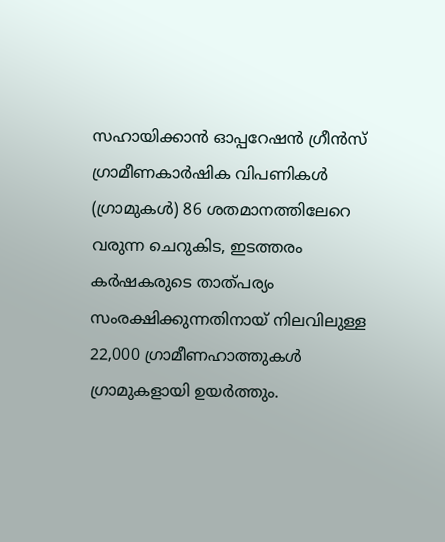സഹായിക്കാന്‍ ഓപ്പറേഷന്‍ ഗ്രീന്‍സ്  ഗ്രാമീണകാര്‍ഷിക വിപണികള്‍ (ഗ്രാമുകള്‍) 86 ശതമാനത്തിലേറെ വരുന്ന ചെറുകിട, ഇടത്തരം കര്‍ഷകരുടെ താത്പര്യം സംരക്ഷിക്കുന്നതിനായ് നിലവിലുള്ള 22,000 ഗ്രാമീണഹാത്തുകള്‍ ഗ്രാമുകളായി ഉയര്‍ത്തും.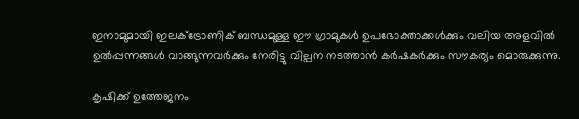ഇനാമുമായി ഇലക്‌ട്രോണിക് ബന്ധമുള്ള ഈ ഗ്രാമുകള്‍ ഉപഭോക്താക്കള്‍ക്കും വലിയ അളവില്‍ ഉല്‍പ്പന്നങ്ങള്‍ വാങ്ങുന്നവര്‍ക്കും നേരിട്ടു വില്പന നടത്താന്‍ കര്‍ഷകര്‍ക്കും സൗകര്യം മൊരുക്കുന്നു.

കൃഷിക്ക് ഉത്തേജനം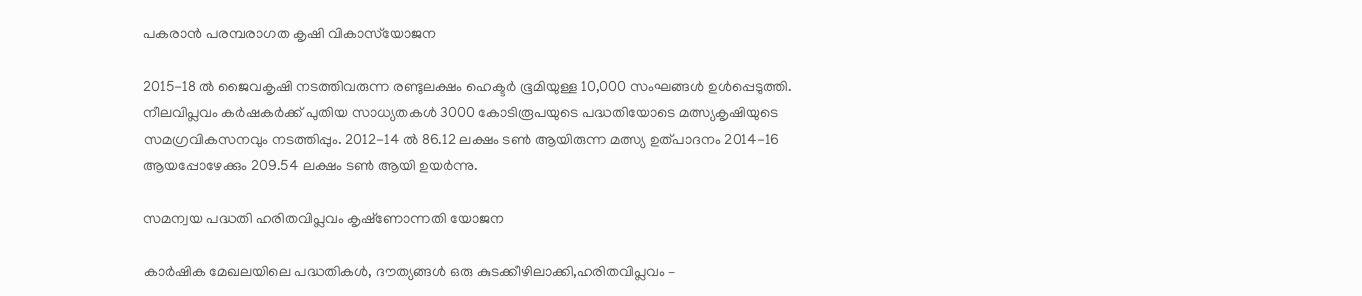പകരാന്‍ പരമ്പരാഗത കൃഷി വികാസ്‌യോജന

2015-18 ല്‍ ജൈവകൃഷി നടത്തിവരുന്ന രണ്ടുലക്ഷം ഹെക്ടര്‍ ഭൂമിയുള്ള 10,000 സംഘങ്ങള്‍ ഉള്‍പ്പെടുത്തി. നീലവിപ്ലവം കര്‍ഷകര്‍ക്ക് പുതിയ സാധ്യതകള്‍ 3000 കോടിരൂപയുടെ പദ്ധതിയോടെ മത്സ്യകൃഷിയുടെ സമഗ്രവികസനവും നടത്തിപ്പും. 2012-14 ല്‍ 86.12 ലക്ഷം ടണ്‍ ആയിരുന്ന മത്സ്യ ഉത്പാദനം 2014-16 ആയപ്പോഴേക്കും 209.54 ലക്ഷം ടണ്‍ ആയി ഉയര്‍ന്നു.

സമന്വയ പദ്ധതി ഹരിതവിപ്ലവം കൃഷ്‌ണോന്നതി യോജന

കാര്‍ഷിക മേഖലയിലെ പദ്ധതികള്‍, ദൗത്യങ്ങള്‍ ഒരു കുടക്കീഴിലാക്കി,ഹരിതവിപ്ലവം –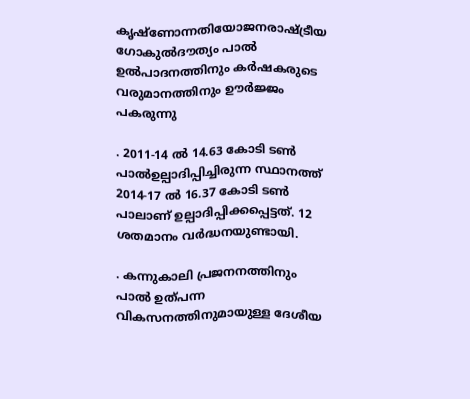കൃഷ്‌ണോന്നതിയോജനരാഷ്‌ട്രീയ ഗോകുല്‍ദൗത്യം പാല്‍  ഉല്‍പാദനത്തിനും കര്‍ഷകരുടെ വരുമാനത്തിനും ഊര്‍ജ്ജം പകരുന്നു

. 2011-14 ല്‍ 14.63 കോടി ടണ്‍ പാല്‍ഉല്പാദിപ്പിച്ചിരുന്ന സ്ഥാനത്ത് 2014-17 ല്‍ 16.37 കോടി ടണ്‍ പാലാണ് ഉല്പാദിപ്പിക്കപ്പെട്ടത്. 12 ശതമാനം വര്‍ദ്ധനയുണ്ടായി.

. കന്നുകാലി പ്രജനനത്തിനും പാല്‍ ഉത്പന്ന വികസനത്തിനുമായുള്ള ദേശീയ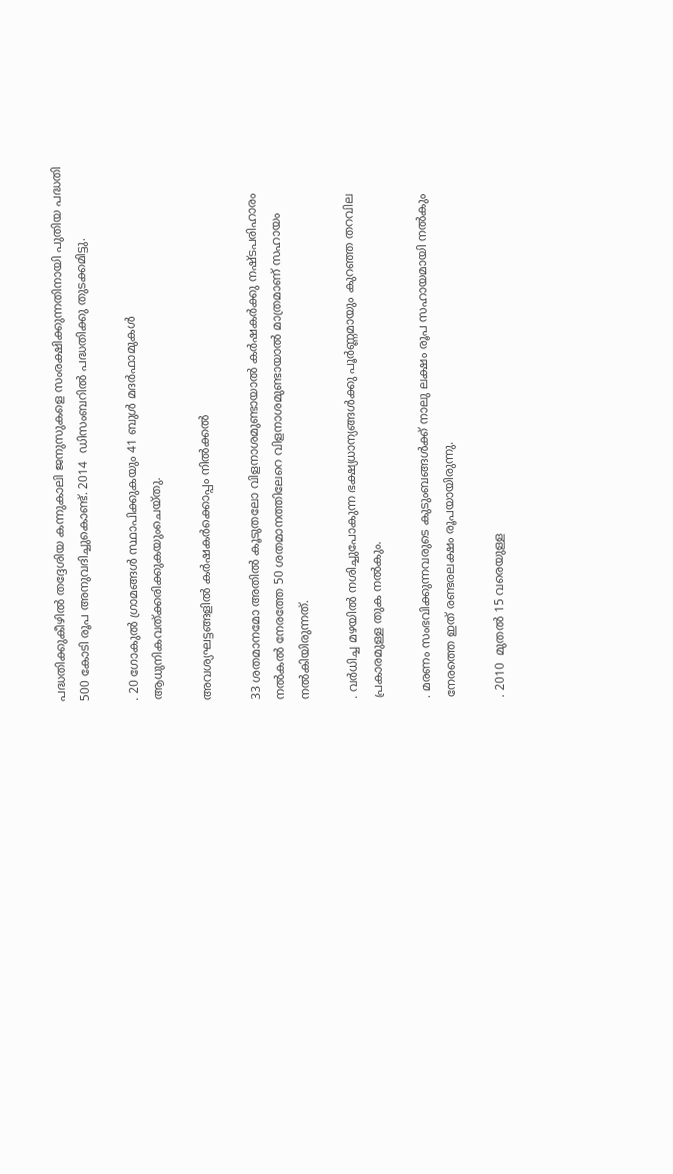പദ്ധതിക്കുകീഴില്‍ തദ്ദേശിയ കന്നുകാലി ജനുസുകളെ സംരക്ഷിക്കുന്നതിനായി പുതിയ പദ്ധതി 500 കോടി രൂപ അനുവദിച്ചുകൊണ്ട്. 2014  ഡിസംബറില്‍ പദ്ധതിക്കു തുടക്കമിട്ടു.

. 20 ഗോകുല്‍ ഗ്രാമങ്ങള്‍ സ്ഥാപിക്കുകയും 41 ബുള്‍ മദര്‍ഫാമുകള്‍ ആധുനികവത്ക്കരിക്കുകയുംചെയ്തു.

അവശ്യഘട്ടങ്ങളില്‍ കര്‍ഷകര്‍ക്കൊപ്പം നില്‍ക്കല്‍

33 ശതമാനമോ അതില്‍ കൂടുതലോ വിളനാശമുണ്ടായാല്‍ കര്‍ഷകര്‍ക്കു നഷ്ടപരിഹാരം നല്‍കല്‍ നേരത്തേ 50 ശതമാനത്തിലേറെ വിളനാശമുണ്ടായാല്‍ മാത്രമാണ് സഹായം നല്‍കിയിരുന്നത്.

. വര്‍ധിച്ച മഴയില്‍ നശിച്ചുപോകുന്ന ഭക്ഷ്യധാന്യങ്ങള്‍ക്കു പൂര്‍ണ്ണമായും കുറഞ്ഞ തറവില പ്രകാരമുള്ള തുക നല്‍കും.

. മരണം സംഭവിക്കുന്നവരുടെ കുടുംബങ്ങള്‍ക്ക് നാലു ലക്ഷം രൂപ സഹായമായി നല്‍കും നേരത്തെ ഇത് രണ്ടരലക്ഷം രൂപയായിരുന്നു.

. 2010  മുതല്‍ 15 വരെയുള്ള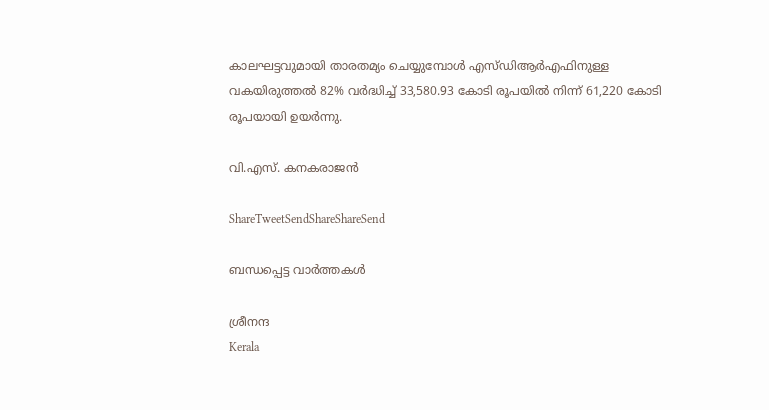കാലഘട്ടവുമായി താരതമ്യം ചെയ്യുമ്പോള്‍ എസ്ഡിആര്‍എഫിനുള്ള വകയിരുത്തല്‍ 82% വര്‍ദ്ധിച്ച് 33,580.93 കോടി രൂപയില്‍ നിന്ന് 61,220 കോടി  രൂപയായി ഉയര്‍ന്നു.

വി.എസ്. കനകരാജന്‍

ShareTweetSendShareShareSend

ബന്ധപ്പെട്ട വാര്‍ത്തകള്‍

ശ്രീനന്ദ
Kerala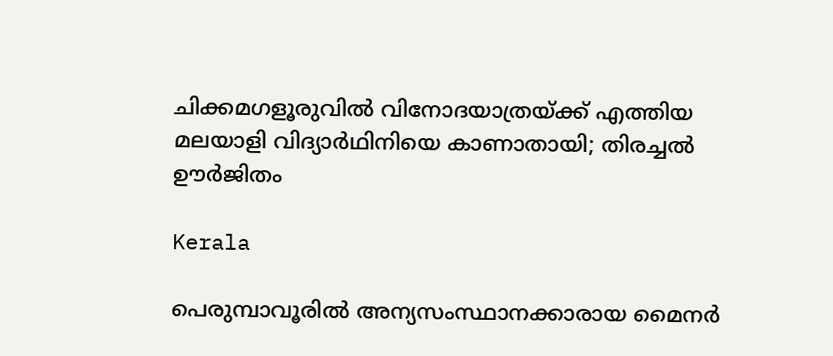ചിക്കമഗളൂരുവില്‍ വിനോദയാത്രയ്‌ക്ക് എത്തിയ മലയാളി വിദ്യാർഥിനിയെ കാണാതായി; തിരച്ചല്‍ ഊര്‍ജിതം

Kerala

പെരുമ്പാവൂരിൽ അന്യസംസ്ഥാനക്കാരായ മൈനർ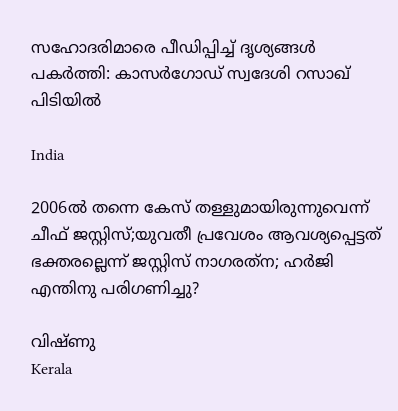സഹോദരിമാരെ പീഡിപ്പിച്ച് ദൃശ്യങ്ങൾ പകർത്തി: കാസർഗോഡ് സ്വദേശി റസാഖ് പിടിയിൽ

India

2006ല്‍ തന്നെ കേസ് തള്ളുമായിരുന്നുവെന്ന് ചീഫ് ജസ്റ്റിസ്;യുവതീ പ്രവേശം ആവശ്യപ്പെട്ടത് ഭക്തരല്ലെന്ന് ജസ്റ്റിസ് നാഗരത്‌ന; ഹര്‍ജി എന്തിനു പരിഗണിച്ചു?

വിഷ്ണു
Kerala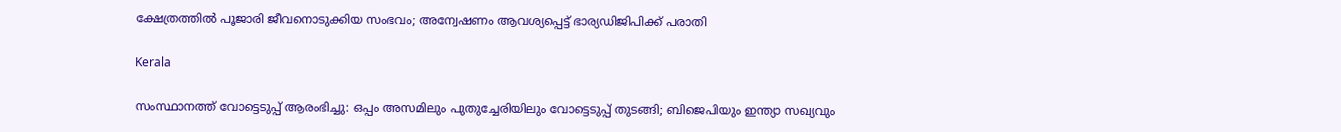ക്ഷേത്രത്തില്‍ പൂജാരി ജീവനൊടുക്കിയ സംഭവം; അന്വേഷണം ആവശ്യപ്പെട്ട് ഭാര്യഡിജിപിക്ക് പരാതി

Kerala

സംസ്ഥാനത്ത് വോട്ടെടുപ്പ് ആരംഭിച്ചു: ഒപ്പം അസമിലും പുതുച്ചേരിയിലും വോട്ടെടുപ്പ് തുടങ്ങി; ബിജെപിയും ഇന്ത്യാ സഖ്യവും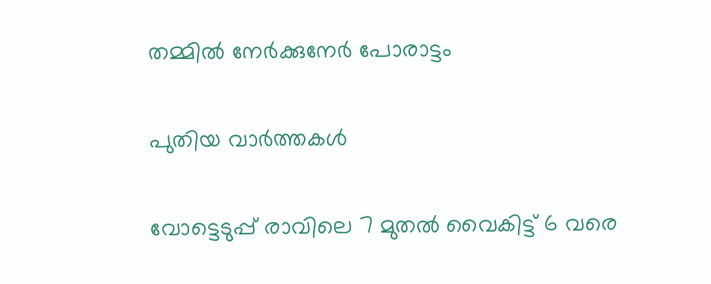തമ്മിൽ നേർക്കുനേർ പോരാട്ടം

പുതിയ വാര്‍ത്തകള്‍

വോട്ടെടുപ്പ് രാവിലെ 7 മുതല്‍ വൈകിട്ട് 6 വരെ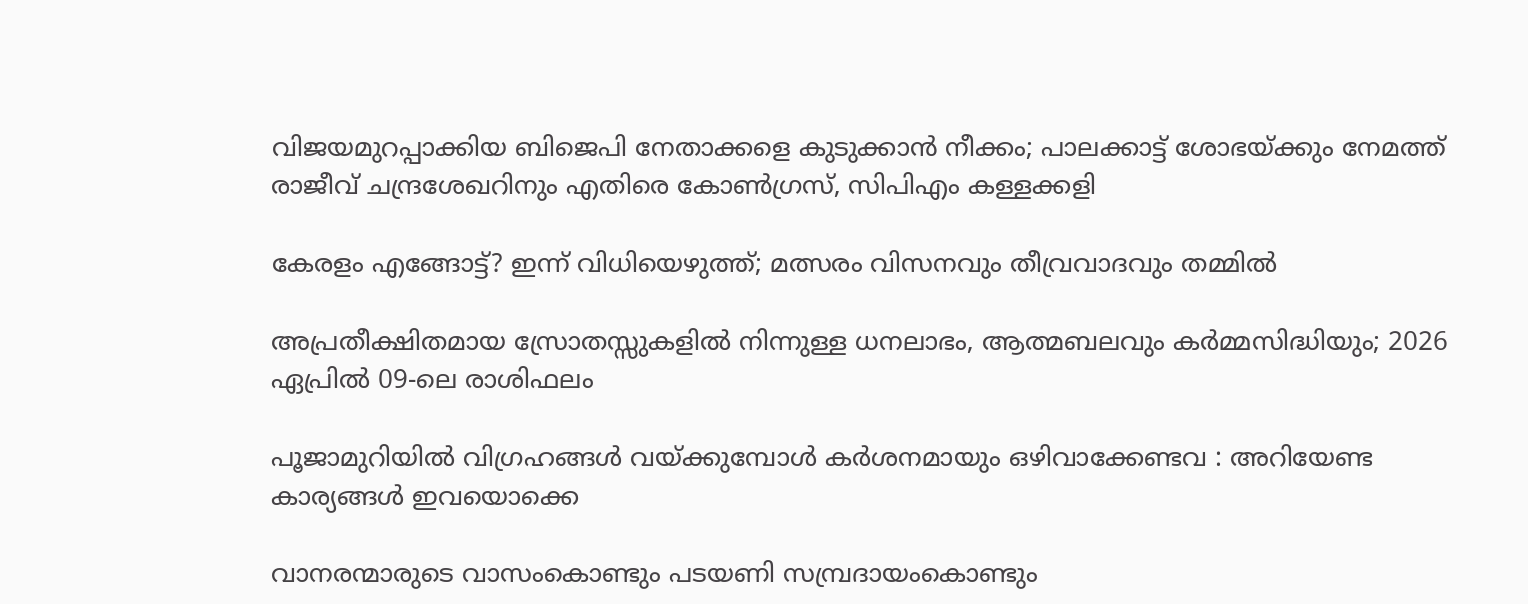വിജയമുറപ്പാക്കിയ ബിജെപി നേതാക്കളെ കുടുക്കാന്‍ നീക്കം; പാലക്കാട്ട് ശോഭയ്‌ക്കും നേമത്ത് രാജീവ് ചന്ദ്രശേഖറിനും എതിരെ കോണ്‍ഗ്രസ്, സിപിഎം കള്ളക്കളി

കേരളം എങ്ങോട്ട്? ഇന്ന് വിധിയെഴുത്ത്; മത്സരം വിസനവും തീവ്രവാദവും തമ്മില്‍

അപ്രതീക്ഷിതമായ സ്രോതസ്സുകളിൽ നിന്നുള്ള ധനലാഭം, ആത്മബലവും കർമ്മസിദ്ധിയും; 2026 ഏപ്രിൽ 09-ലെ രാശിഫലം

പൂജാമുറിയില്‍ വിഗ്രഹങ്ങള്‍ വയ്‌ക്കുമ്പോള്‍ കർശനമായും ഒഴിവാക്കേണ്ടവ : അറിയേണ്ട കാര്യങ്ങള്‍ ഇവയൊക്കെ

വാനരന്മാരുടെ വാസംകൊണ്ടും പടയണി സമ്പ്രദായംകൊണ്ടും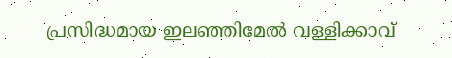പ്രസിദ്ധമായ ഇലഞ്ഞിമേൽ വള്ളിക്കാവ്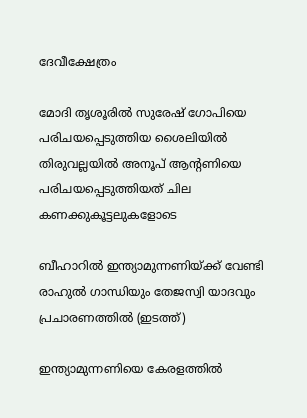ദേവീക്ഷേത്രം

മോദി തൃശൂരില്‍ സുരേഷ് ഗോപിയെ പരിചയപ്പെടുത്തിയ ശൈലിയില്‍ തിരുവല്ലയില്‍ അനൂപ് ആന്‍റണിയെ പരിചയപ്പെടുത്തിയത് ചില കണക്കുകൂട്ടലുകളോടെ

ബീഹാറില്‍ ഇന്ത്യാമുന്നണിയ്ക്ക് വേണ്ടി രാഹുല്‍ ഗാന്ധിയും തേജസ്വി യാദവും പ്രചാരണത്തില്‍ (ഇടത്ത്)

ഇന്ത്യാമുന്നണിയെ കേരളത്തില്‍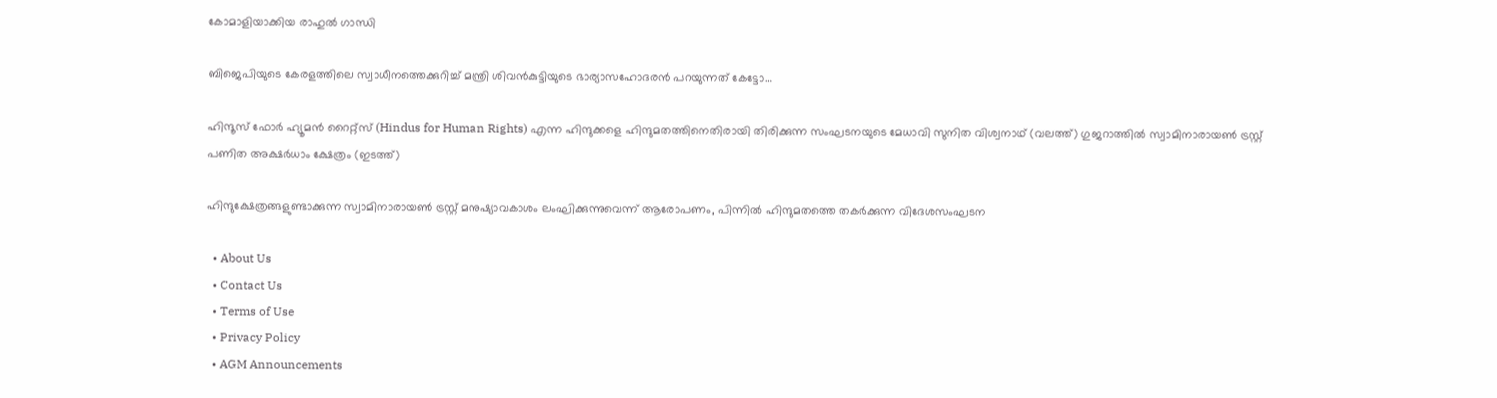കോമാളിയാക്കിയ രാഹുല്‍ ഗാന്ധി

ബിജെപിയുടെ കേരളത്തിലെ സ്വാധീനത്തെക്കുറിച്ച് മന്ത്രി ശിവന്‍കുട്ടിയുടെ ഭാര്യാസഹോദരന്‍ പറയുന്നത് കേട്ടോ…

ഹിന്ദൂസ് ഫോര്‍ ഹ്യൂമന്‍ റൈറ്റ്സ് (Hindus for Human Rights) എന്ന ഹിന്ദുക്കളെ ഹിന്ദുമതത്തിനെതിരായി തിരിക്കുന്ന സംഘടനയുടെ മേധാവി സുനിത വിശ്വനാഥ് (വലത്ത്) ഗുജറാത്തില്‍ സ്വാമിനാരായണ്‍ ട്രസ്റ്റ് പണിത അക്ഷര്‍ധാം ക്ഷേത്രം (ഇടത്ത്)

ഹിന്ദുക്ഷേത്രങ്ങളുണ്ടാക്കുന്ന സ്വാമിനാരായണ്‍ ട്രസ്റ്റ് മനുഷ്യാവകാശം ലംഘിക്കുന്നുവെന്ന് ആരോപണം, പിന്നില്‍ ഹിന്ദുമതത്തെ തകര്‍ക്കുന്ന വിദേശസംഘടന

  • About Us
  • Contact Us
  • Terms of Use
  • Privacy Policy
  • AGM Announcements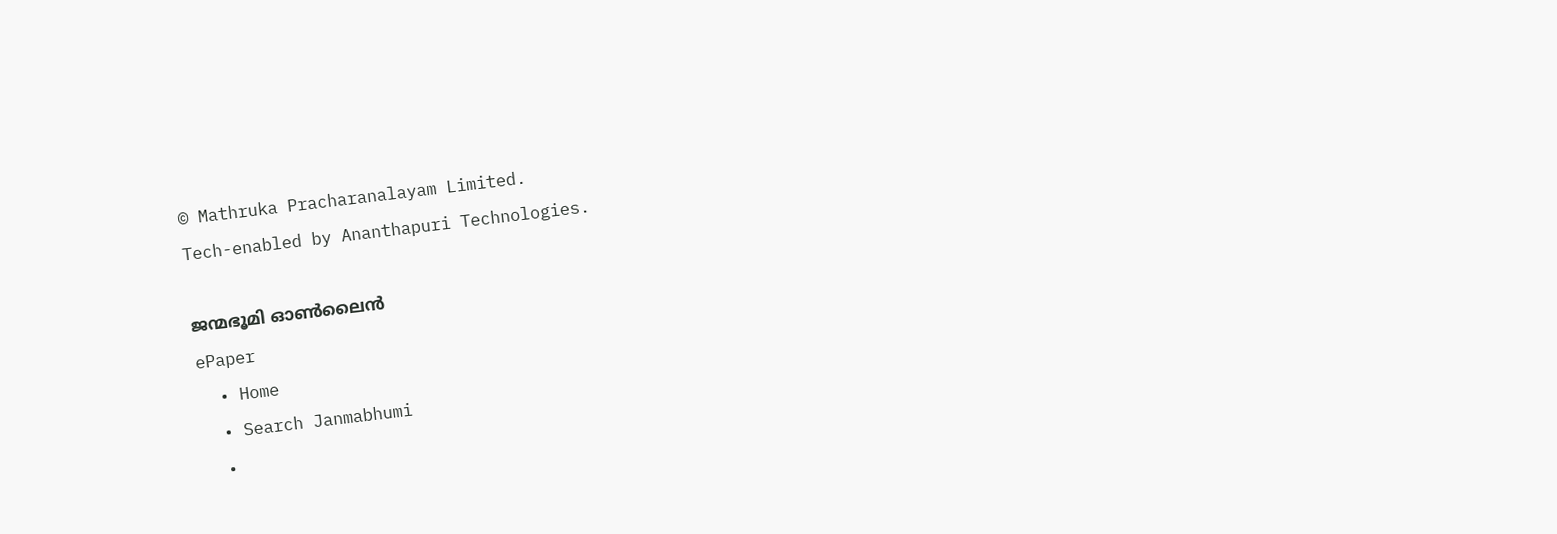© Mathruka Pracharanalayam Limited.
Tech-enabled by Ananthapuri Technologies.

ജന്മഭൂമി ഓണ്‍ലൈന്‍
ePaper
  • Home
  • Search Janmabhumi
  •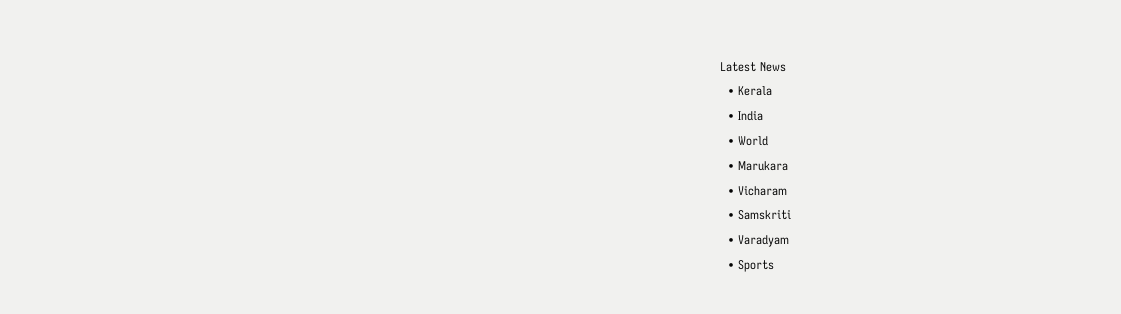Latest News
  • Kerala
  • India
  • World
  • Marukara
  • Vicharam
  • Samskriti
  • Varadyam
  • Sports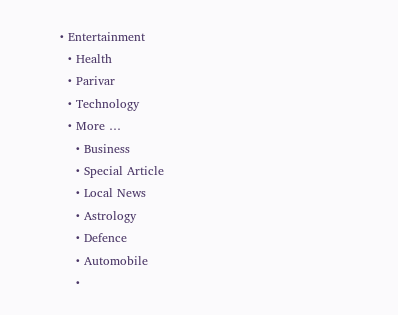• Entertainment
  • Health
  • Parivar
  • Technology
  • More …
    • Business
    • Special Article
    • Local News
    • Astrology
    • Defence
    • Automobile
    •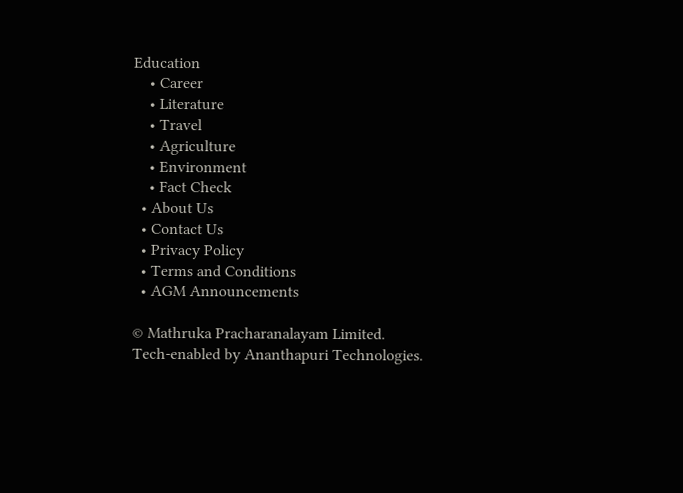Education
    • Career
    • Literature
    • Travel
    • Agriculture
    • Environment
    • Fact Check
  • About Us
  • Contact Us
  • Privacy Policy
  • Terms and Conditions
  • AGM Announcements

© Mathruka Pracharanalayam Limited.
Tech-enabled by Ananthapuri Technologies.